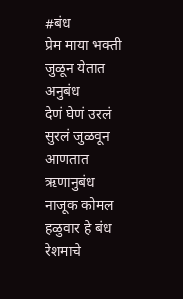#बंध
प्रेम माया भक्ती जुळून येतात अनुबंध
देणं घेणं उरलं सुरलं जुळवून आणतात ऋणानुबंध
नाजूक कोमल हळुवार हे बंध रेशमाचे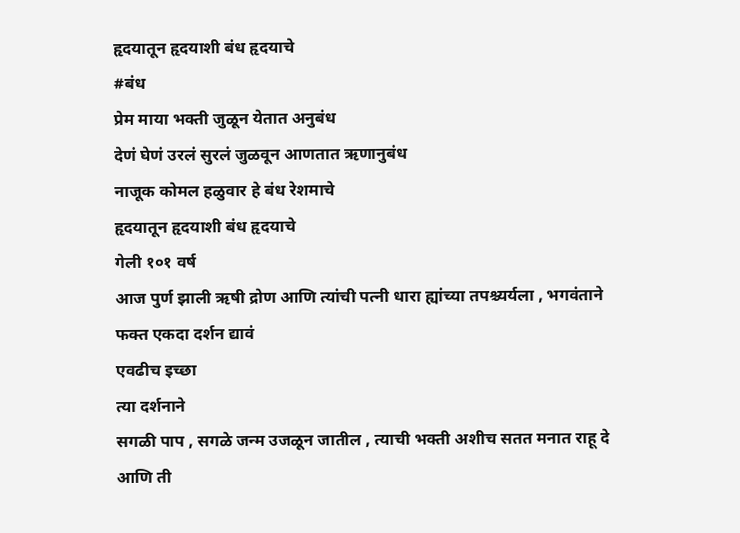हृदयातून हृदयाशी बंध हृदयाचे
#बंध
प्रेम माया भक्ती जुळून येतात अनुबंध
देणं घेणं उरलं सुरलं जुळवून आणतात ऋणानुबंध
नाजूक कोमल हळुवार हे बंध रेशमाचे
हृदयातून हृदयाशी बंध हृदयाचे
गेली १०१ वर्ष
आज पुर्ण झाली ऋषी द्रोण आणि त्यांची पत्नी धारा ह्यांच्या तपश्च्यर्यला , भगवंताने फक्त एकदा दर्शन द्यावं
एवढीच इच्छा
त्या दर्शनाने
सगळी पाप , सगळे जन्म उजळून जातील , त्याची भक्ती अशीच सतत मनात राहू दे आणि ती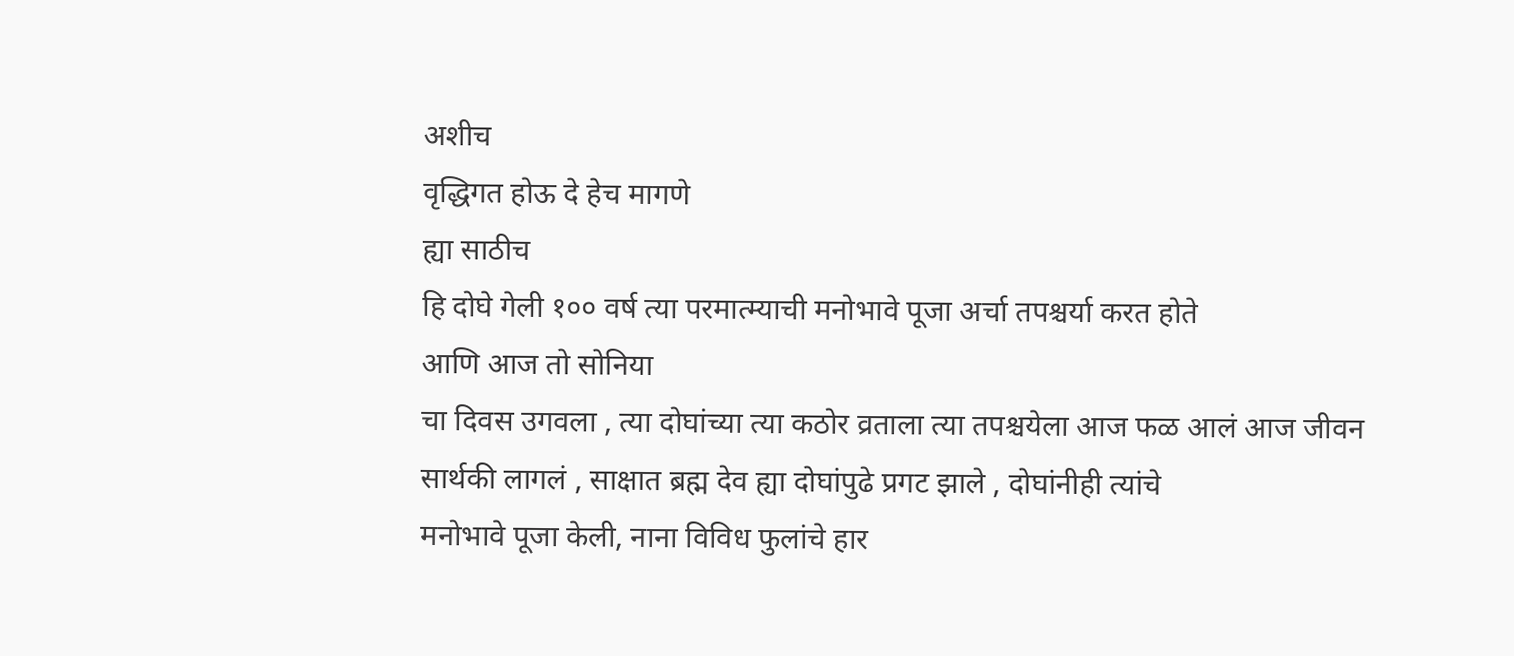अशीच
वृद्धिगत होऊ दे हेच मागणे
ह्या साठीच
हि दोघे गेली १०० वर्ष त्या परमात्म्याची मनोभावे पूजा अर्चा तपश्चर्या करत होते
आणि आज तो सोनिया
चा दिवस उगवला , त्या दोघांच्या त्या कठोर व्रताला त्या तपश्चयेला आज फळ आलं आज जीवन
सार्थकी लागलं , साक्षात ब्रह्म देव ह्या दोघांपुढे प्रगट झाले , दोघांनीही त्यांचे
मनोभावे पूजा केली, नाना विविध फुलांचे हार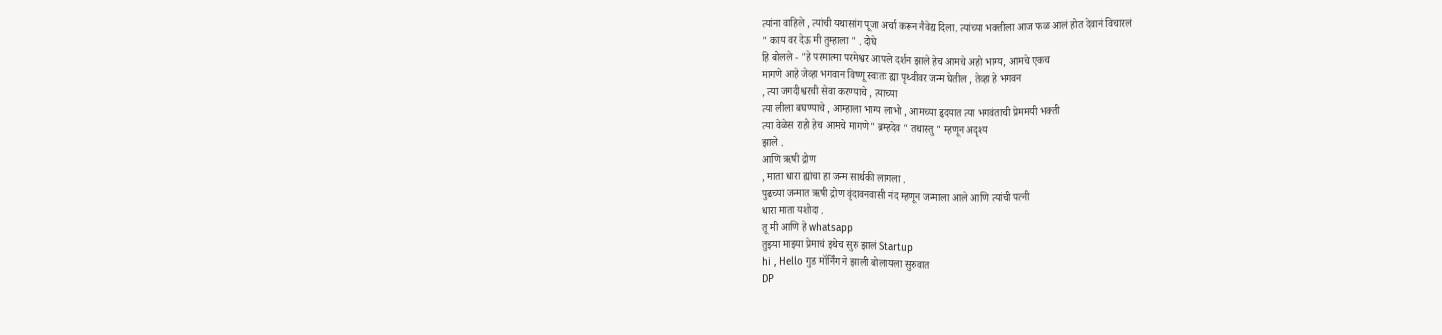त्यांना वाहिले , त्यांची यथासांग पूजा अर्चा करून नैवेद्य दिला. त्यांच्या भक्तीला आज फळ आलं होत देवानं विचारलं
" काय वर देऊ मी तुम्हाला " . दोघे
हि बोलले - "हे परमात्मा परमेश्वर आपले दर्शन झाले हेच आमचे अहो भाग्य, आमचे एकच
मागणे आहे जेव्हा भगवान विष्णू स्वःतः ह्या पृथ्वीवर जन्म घेतील , तेव्हा हे भगवन
, त्या जगदीश्वरची सेवा करण्याचे , त्याच्या
त्या लीला बघण्याचे , आम्हाला भाग्य लाभो , आमच्या हृदयात त्या भगवंताची प्रेममयी भक्ती
त्या वेळेस राहो हेच आमचे मागणे" ब्रम्हदेव " तथास्तु " म्हणून अदृश्य
झाले .
आणि ऋषी द्रोण
, माता धारा ह्यांचा हा जन्म सार्थकी लागला .
पुढच्या जन्मात ऋषी द्रोण वृंदावनवासी नंद म्हणून जन्माला आले आणि त्यांची पत्नी
धारा माता यशोदा .
तू मी आणि हे whatsapp
तुझ्या माझ्या प्रेमाचं इथेच सुरु झालं Startup
hi , Hello गुड मॉर्निंग ने झाली बोलायला सुरुवात
DP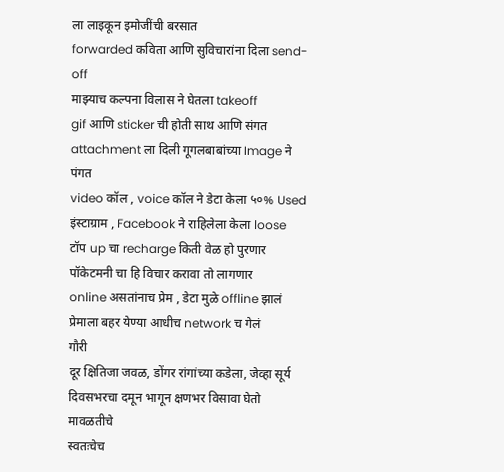ला लाइकून इमोजींची बरसात
forwarded कविता आणि सुविचारांना दिला send-off
माझ्याच कल्पना विलास ने घेतला takeoff
gif आणि sticker ची होती साथ आणि संगत
attachment ला दिली गूगलबाबांच्या Image ने पंगत
video कॉल , voice कॉल ने डेटा केला ५०% Used
इंस्टाग्राम , Facebook ने राहिलेला केला loose
टॉप up चा recharge किती वेळ हो पुरणार
पॉकेटमनी चा हि विचार करावा तो लागणार
online असतांनाच प्रेम , डेटा मुळे offline झालं
प्रेमाला बहर येण्या आधीच network च गेलं
गौरी
दूर क्षितिजा जवळ, डोंगर रांगांच्या कडेला, जेव्हा सूर्य दिवसभरचा दमून भागून क्षणभर विसावा घेतो
मावळतीचे
स्वतःचेच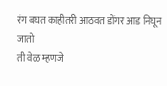रंग बघत काहीतरी आठवत डोंगर आड निघून
जातो
ती वेळ म्हणजे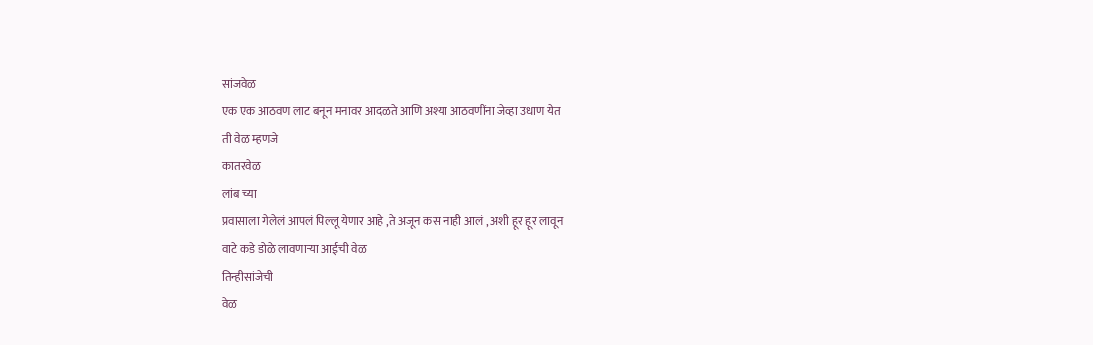सांजवेळ
एक एक आठवण लाट बनून मनावर आदळते आणि अश्या आठवणींना जेव्हा उधाण येत
ती वेळ म्हणजे
कातरवेळ
लांब च्या
प्रवासाला गेलेलं आपलं पिल्लू येणार आहे ,ते अजून कस नाही आलं , अशी हूर हूर लावून
वाटे कडे डोळे लावणाऱ्या आईची वेळ
तिन्हीसांजेची
वेळ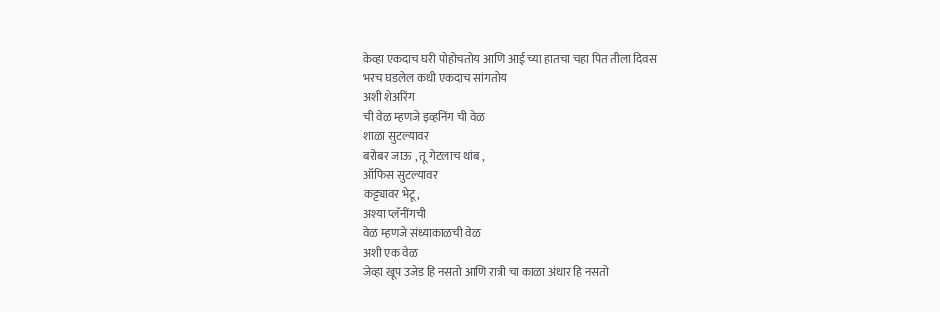केव्हा एकदाच घरी पोहोचतोय आणि आई च्या हातचा चहा पित तीला दिवस
भरच घडलेल कधी एकदाच सांगतोय
अशी शेअरिंग
ची वेळ म्हणजे इव्हनिंग ची वेळ
शाळा सुटल्यावर
बरोबर जाऊ , तू गेटलाच थांब ,
ऑफिस सुटल्यावर
कट्ट्यावर भेटू,
अश्या प्लॅनींगची
वेळ म्हणजे संध्याकाळची वेळ
अशी एक वेळ
जेव्हा खूप उजेड हि नसतो आणि रात्री चा काळा अंधार हि नसतो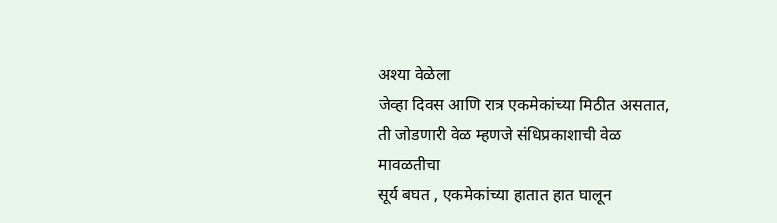अश्या वेळेला
जेव्हा दिवस आणि रात्र एकमेकांच्या मिठीत असतात,
ती जोडणारी वेळ म्हणजे संधिप्रकाशाची वेळ
मावळतीचा
सूर्य बघत , एकमेकांच्या हातात हात घालून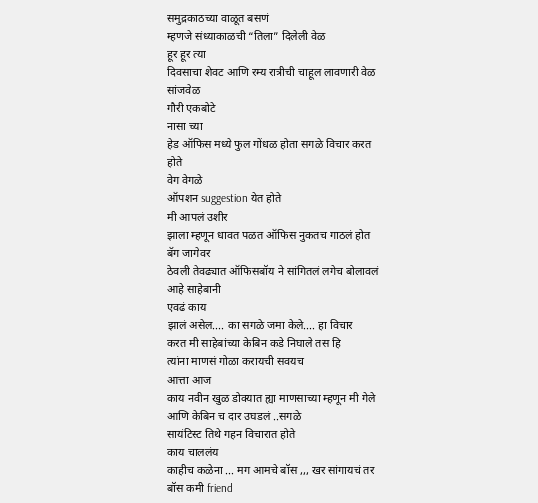समुद्रकाठच्या वाळूत बसणं
म्हणजे संध्याकाळची “तिला” दिलेली वेळ
हूर हूर त्या
दिवसाचा शेवट आणि रम्य रात्रीची चाहूल लावणारी वेळ
सांजवेळ
गौरी एकबोटे
नासा च्या
हेड ऑफिस मध्ये फुल गोंधळ होता सगळे विचार करत होते
वेग वेगळे
ऑपशन suggestion येत होते
मी आपलं उशीर
झाला म्हणून धावत पळत ऑफिस नुकतच गाठलं होत
बॅग जागेवर
ठेवली तेवढ्यात ऑफिसबॉय ने सांगितलं लगेच बोलावलं आहे साहेबानी
एवढं काय
झालं असेल.... का सगळे जमा केले.... हा विचार
करत मी साहेबांच्या केबिन कडे निघाले तस हि
त्यांना माणसं गोळा करायची सवयच
आत्ता आज
काय नवीन खुळ डोक्यात ह्या माणसाच्या म्हणून मी गेले आणि केबिन च दार उघडलं ..सगळे
सायंटिस्ट तिथे गहन विचारात होते
काय चाललंय
काहीच कळेना ... मग आमचे बॉस ,,, खर सांगायचं तर बॉस कमी friend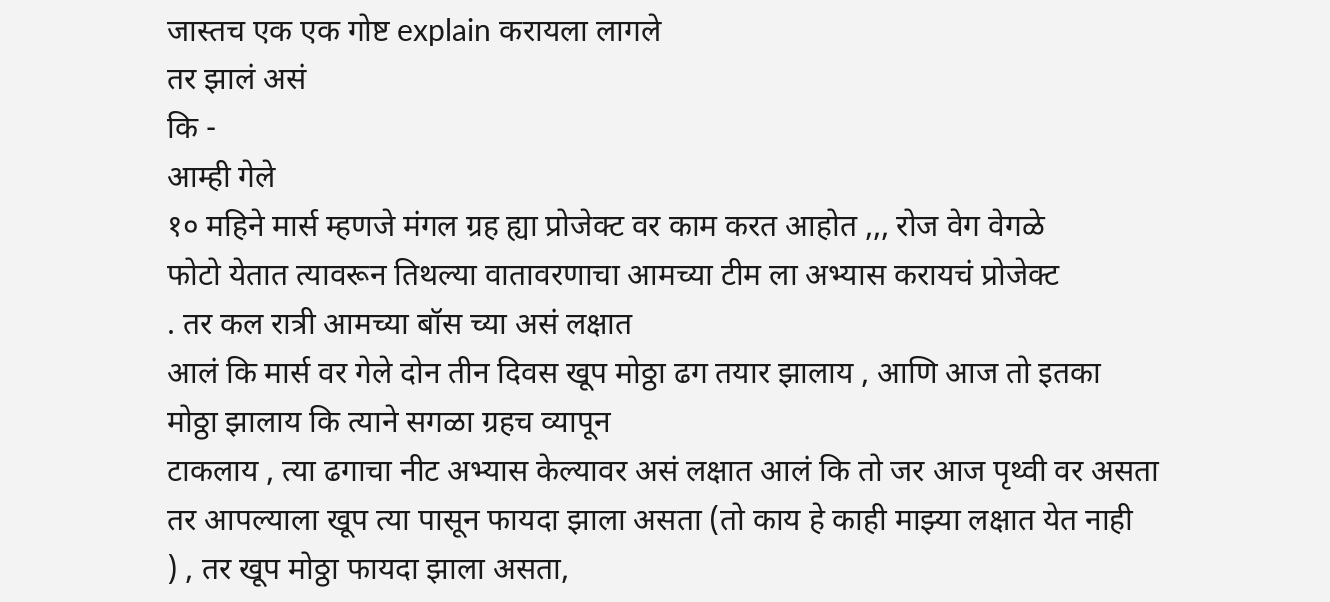जास्तच एक एक गोष्ट explain करायला लागले
तर झालं असं
कि -
आम्ही गेले
१० महिने मार्स म्हणजे मंगल ग्रह ह्या प्रोजेक्ट वर काम करत आहोत ,,, रोज वेग वेगळे
फोटो येतात त्यावरून तिथल्या वातावरणाचा आमच्या टीम ला अभ्यास करायचं प्रोजेक्ट
. तर कल रात्री आमच्या बॉस च्या असं लक्षात
आलं कि मार्स वर गेले दोन तीन दिवस खूप मोठ्ठा ढग तयार झालाय , आणि आज तो इतका
मोठ्ठा झालाय कि त्याने सगळा ग्रहच व्यापून
टाकलाय , त्या ढगाचा नीट अभ्यास केल्यावर असं लक्षात आलं कि तो जर आज पृथ्वी वर असता
तर आपल्याला खूप त्या पासून फायदा झाला असता (तो काय हे काही माझ्या लक्षात येत नाही
) , तर खूप मोठ्ठा फायदा झाला असता,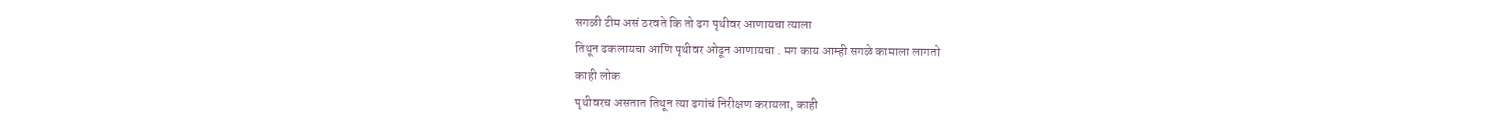सगळी टीम असं ठरवते कि तो ढग पृथीवर आणायचा त्याला
तिथून ढकलायचा आणि पृथीवर ओढून आणायचा . मग काय आम्ही सगळे कामाला लागतो
काही लोक
पृथीवरच असतात तिथून त्या ढगांचं निरीक्षण करायला, काही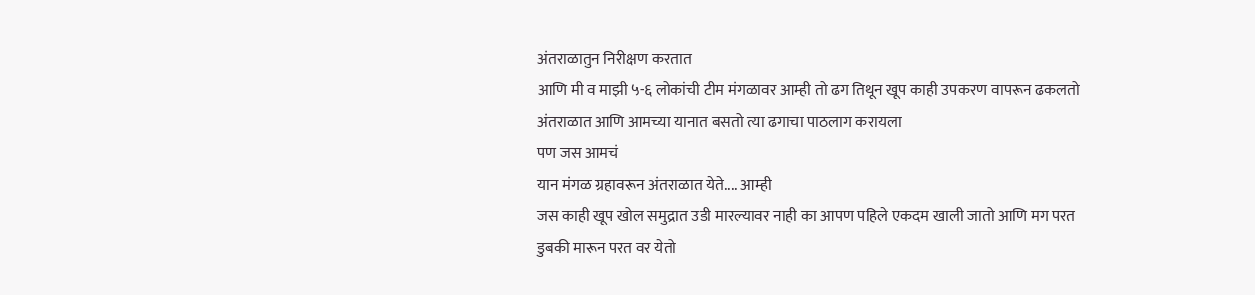अंतराळातुन निरीक्षण करतात
आणि मी व माझी ५-६ लोकांची टीम मंगळावर आम्ही तो ढग तिथून खूप काही उपकरण वापरून ढकलतो
अंतराळात आणि आमच्या यानात बसतो त्या ढगाचा पाठलाग करायला
पण जस आमचं
यान मंगळ ग्रहावरून अंतराळात येते.... आम्ही
जस काही खूप खोल समुद्रात उडी मारल्यावर नाही का आपण पहिले एकदम खाली जातो आणि मग परत
डुबकी मारून परत वर येतो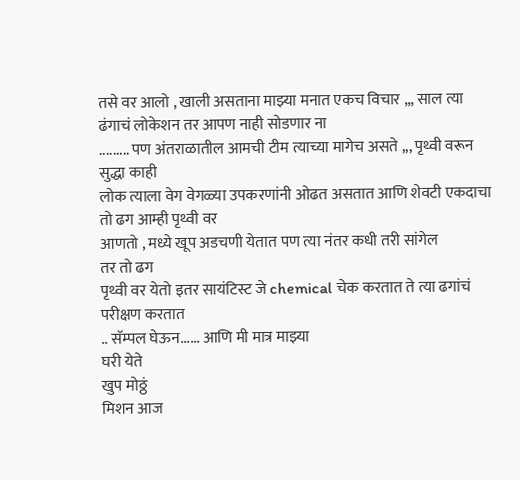तसे वर आलो , खाली असताना माझ्या मनात एकच विचार ,,, साल त्या
ढंगाचं लोकेशन तर आपण नाही सोडणार ना
......... पण अंतराळातील आमची टीम त्याच्या मागेच असते ,,, पृथ्वी वरून सुद्धा काही
लोक त्याला वेग वेगळ्या उपकरणांनी ओढत असतात आणि शेवटी एकदाचा तो ढग आम्ही पृथ्वी वर
आणतो , मध्ये खूप अडचणी येतात पण त्या नंतर कधी तरी सांगेल
तर तो ढग
पृथ्वी वर येतो इतर सायंटिस्ट जे chemical चेक करतात ते त्या ढगांचं परीक्षण करतात
.. सॅम्पल घेऊन...... आणि मी मात्र माझ्या
घरी येते
खुप मोठ्ठं
मिशन आज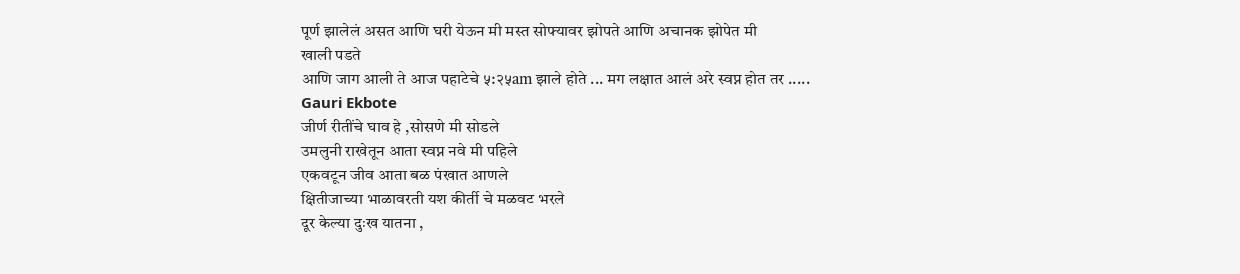पूर्ण झालेलं असत आणि घरी येऊन मी मस्त सोफ्यावर झोपते आणि अचानक झोपेत मी
खाली पडते
आणि जाग आली ते आज पहाटेचे ५:२५am झाले होते ... मग लक्षात आलं अरे स्वप्न होत तर .....
Gauri Ekbote
जीर्ण रीतींचे घाव हे ,सोसणे मी सोडले
उमलुनी राखेतून आता स्वप्न नवे मी पहिले
एकवटून जीव आता बळ पंखात आणले
क्षितीजाच्या भाळावरती यश कीर्ती चे मळवट भरले
दूर केल्या दुःख यातना ,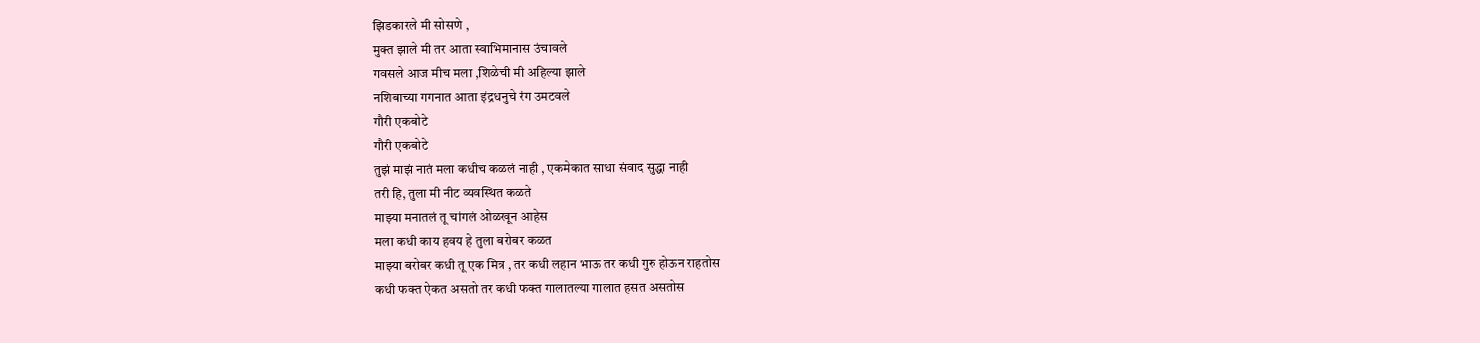झिडकारले मी सोसणे ,
मुक्त झाले मी तर आता स्वाभिमानास उंचावले
गवसले आज मीच मला ,शिळेची मी अहिल्या झाले
नशिबाच्या गगनात आता इंद्रधनुचे रंग उमटवले
गौरी एकबोटे
गौरी एकबोटे
तुझं माझं नातं मला कधीच कळलं नाही , एकमेकात साधा संवाद सुद्धा नाही
तरी हि, तुला मी नीट व्यवस्थित कळते
माझ्या मनातलं तू चांगलं ओळखून आहेस
मला कधी काय हवय हे तुला बरोबर कळत
माझ्या बरोबर कधी तू एक मित्र , तर कधी लहान भाऊ तर कधी गुरु होऊन राहतोस
कधी फक्त ऐकत असतो तर कधी फक्त गालातल्या गालात हसत असतोस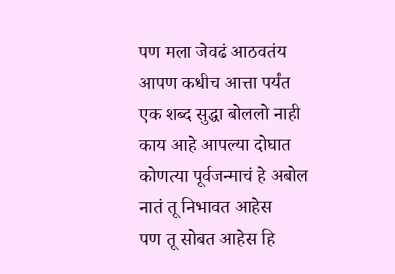पण मला जेवढं आठवतंय आपण कधीच आत्ता पर्यंत एक शब्द सुद्धा बोललो नाही
काय आहे आपल्या दोघात कोणत्या पूर्वजन्माचं हे अबोल नातं तू निभावत आहेस
पण तू सोबत आहेस हि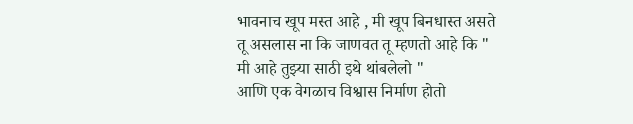भावनाच खूप मस्त आहे , मी खूप बिनधास्त असते
तू असलास ना कि जाणवत तू म्हणतो आहे कि " मी आहे तुझ्या साठी इथे थांबलेलो "
आणि एक वेगळाच विश्वास निर्माण होतो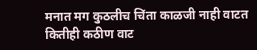मनात मग कुठलीच चिंता काळजी नाही वाटत
कितीही कठीण वाट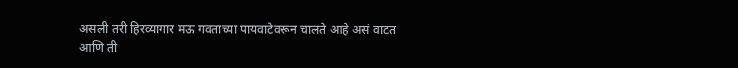असली तरी हिरव्यागार मऊ गवताच्या पायवाटेवरून चालते आहे असं वाटत आणि ती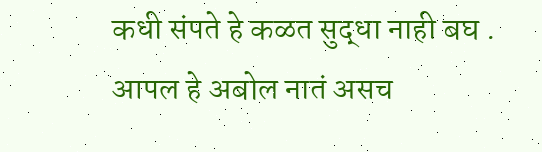कधी संपते हे कळत सुद्धा नाही बघ .
आपल हे अबोल नातं असच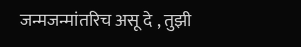जन्मजन्मांतरिच असू दे , तुझी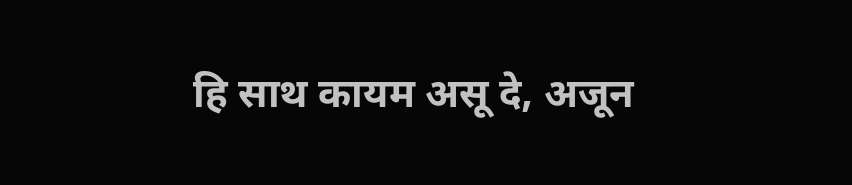हि साथ कायम असू दे, अजून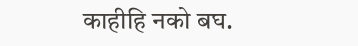काहीहि नको बघ.